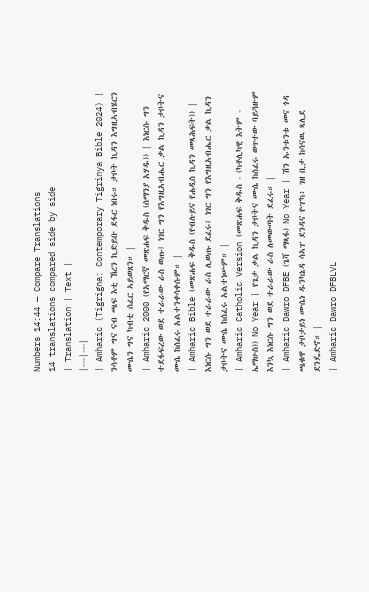Numbers 14:44 — Compare Translations
14 translations compared side by side
| Translation | Text |
|---|---|
| Amharic (Tigrigna: Contemporary Tigrinya Bible 2024) | ንሳቶም ግና ናብ ጫፍ እቲ ኸረን ኪድይቡ ደፋር ነበሩ። ታቦት ኪዳን እግዚኣብሄርን ሙሴን ግና ካብቲ ሰፈር ኣይወጸን። |
| Amharic 2000 (የአማርኛ መጽሐፍ ቅዱስ (ሰማንያ አሃዱ)) | እነርሱ ግን ተደፋፍረው ወደ ተራራው ራስ ወጡ፤ ነገር ግን የእግዚአብሔር ቃል ኪዳን ታቦትና ሙሴ ከሰፈሩ አልተንቀሳቀሱም። |
| Amharic Bible (መጽሐፍ ቅዱስ (የብሉይና የሐዲስ ኪዳን መጻሕፍት)) | እነርሱ ግን ወደ ተራራው ራስ ሊወጡ ደፈሩ፤ ነገር ግን የእግዚአብሔር ቃል ኪዳን ታቦትና ሙሴ ከሰፈሩ አልተነሡም። |
| Amharic Catholic Version (መጽሐፍ ቅዱስ - (ካቶሊካዊ እትም - ኤማሁስ)) No Year | የጌታ ቃል ኪዳን ታቦትና ሙሴ ከሰፈሩ ወጥተው ባይጓዙም እንኳ እነርሱ ግን ወደ ተራራው ራስ ለመውጣት ደፈሩ። |
| Amharic Dawro DFBE (ጌሻ ማጻፋ) No Year | ሽን ኡንቱንቱ መና ጎዳ ጫቁዋ ታቦታይነ ሙሴነ ዱንካኔዳ ሳኣፐ ደንዳና ዮፐካ፥ ገዘ ቢታ ከሳናዉ ጻሊደ ደንዴድኖ። |
| Amharic Dawro DFBLVL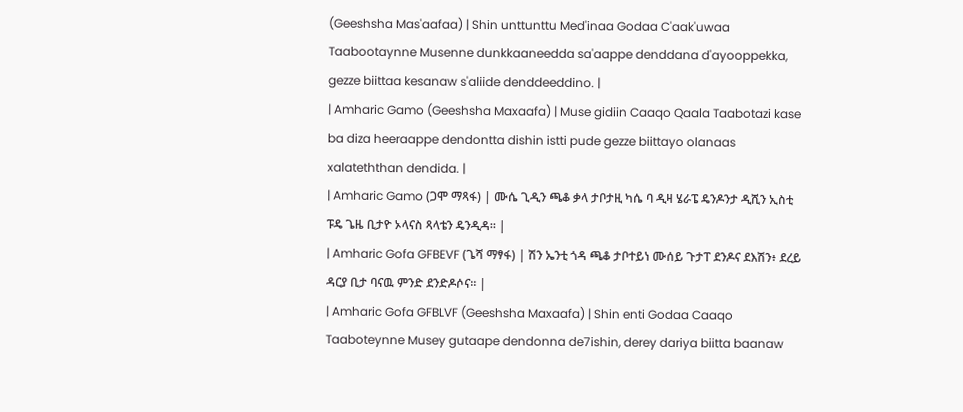(Geeshsha Mas'aafaa) | Shin unttunttu Med'inaa Godaa C'aak'uwaa Taabootaynne Musenne dunkkaaneedda sa'aappe denddana d'ayooppekka, gezze biittaa kesanaw s'aliide denddeeddino. |
| Amharic Gamo (Geeshsha Maxaafa) | Muse gidiin Caaqo Qaala Taabotazi kase ba diza heeraappe dendontta dishin istti pude gezze biittayo olanaas xalateththan dendida. |
| Amharic Gamo (ጋሞ ማጻፋ) | ሙሴ ጊዲን ጫቆ ቃላ ታቦታዚ ካሴ ባ ዲዛ ሄራፔ ዴንዶንታ ዲሺን ኢስቲ ፑዴ ጌዜ ቢታዮ ኦላናስ ጻላቴን ዴንዲዳ። |
| Amharic Gofa GFBEVF (ጌሻ ማፃፋ) | ሽን ኤንቲ ጎዳ ጫቆ ታቦተይነ ሙሰይ ጉታፐ ደንዶና ደእሽን፥ ደረይ ዳርያ ቢታ ባናዉ ምንድ ደንድዶሶና። |
| Amharic Gofa GFBLVF (Geeshsha Maxaafa) | Shin enti Godaa Caaqo Taaboteynne Musey gutaape dendonna de7ishin, derey dariya biitta baanaw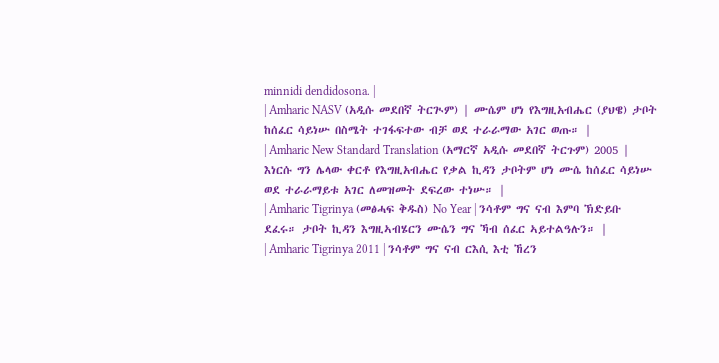minnidi dendidosona. |
| Amharic NASV (አዲሱ መደበኛ ትርጒም) | ሙሴም ሆነ የእግዚአብሔር (ያህዌ) ታቦት ከሰፈር ሳይነሡ በስሜት ተገፋፍተው ብቻ ወደ ተራራማው አገር ወጡ። |
| Amharic New Standard Translation (አማርኛ አዲሱ መደበኛ ትርጉም) 2005 | እነርሱ ግን ሌላው ቀርቶ የእግዚአብሔር የቃል ኪዳን ታቦትም ሆነ ሙሴ ከሰፈር ሳይነሡ ወደ ተራራማይቱ አገር ለመዝመት ደፍረው ተነሡ። |
| Amharic Tigrinya (መፅሓፍ ቅዱስ) No Year | ንሳቶም ግና ናብ እምባ ኽድይቡ ደፈሩ። ታቦት ኪዳን እግዚኣብሄርን ሙሴን ግና ኻብ ሰፈር ኣይተልዓሉን። |
| Amharic Tigrinya 2011 | ንሳቶም ግና ናብ ርእሲ እቲ ኸረን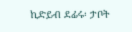ኪድይብ ደፊሩ፡ ታቦት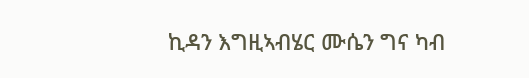ኪዳን እግዚኣብሄር ሙሴን ግና ካብ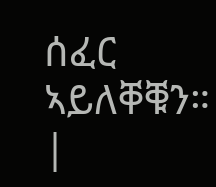ሰፈር ኣይለቐቑን። |